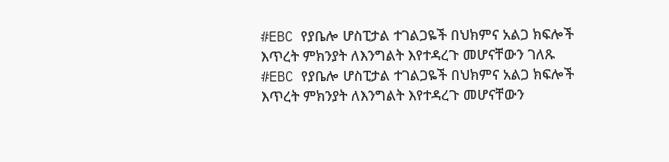#EBC የያቤሎ ሆስፒታል ተገልጋዬች በህክምና አልጋ ክፍሎች እጥረት ምክንያት ለእንግልት እየተዳረጉ መሆናቸውን ገለጹ
#EBC የያቤሎ ሆስፒታል ተገልጋዬች በህክምና አልጋ ክፍሎች እጥረት ምክንያት ለእንግልት እየተዳረጉ መሆናቸውን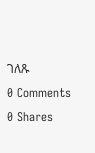ገለጹ
0 Comments 0 Shares